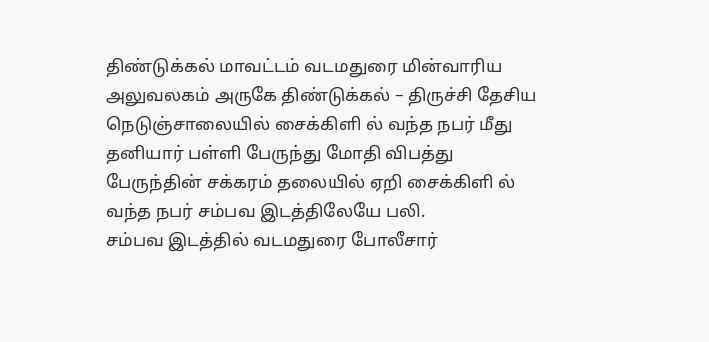திண்டுக்கல் மாவட்டம் வடமதுரை மின்வாரிய அலுவலகம் அருகே திண்டுக்கல் – திருச்சி தேசிய நெடுஞ்சாலையில் சைக்கிளி ல் வந்த நபர் மீது தனியார் பள்ளி பேருந்து மோதி விபத்து
பேருந்தின் சக்கரம் தலையில் ஏறி சைக்கிளி ல் வந்த நபர் சம்பவ இடத்திலேயே பலி.
சம்பவ இடத்தில் வடமதுரை போலீசார்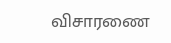விசாரணை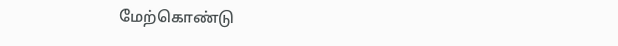மேற்கொண்டு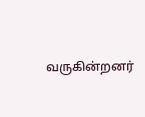வருகின்றனர்